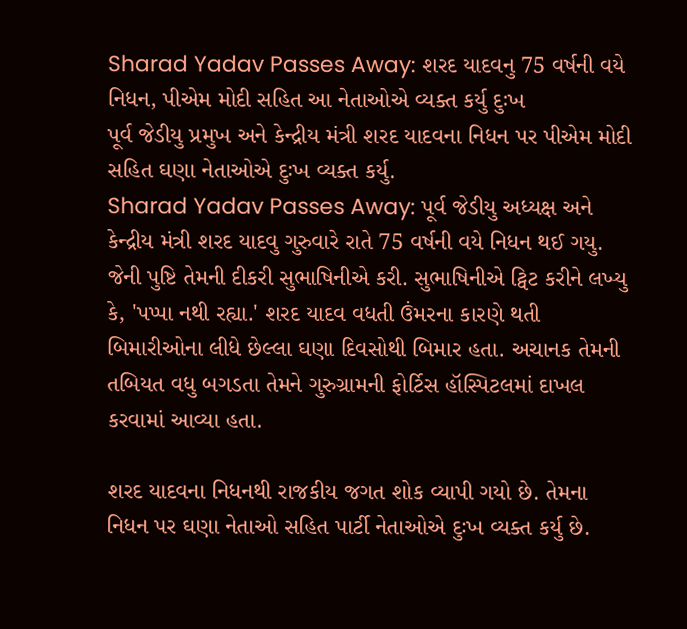Sharad Yadav Passes Away: શરદ યાદવનુ 75 વર્ષની વયે નિધન, પીએમ મોદી સહિત આ નેતાઓએ વ્યક્ત કર્યુ દુઃખ
પૂર્વ જેડીયુ પ્રમુખ અને કેન્દ્રીય મંત્રી શરદ યાદવના નિધન પર પીએમ મોદી સહિત ઘણા નેતાઓએ દુઃખ વ્યક્ત કર્યુ.
Sharad Yadav Passes Away: પૂર્વ જેડીયુ અધ્યક્ષ અને કેન્દ્રીય મંત્રી શરદ યાદવુ ગુરુવારે રાતે 75 વર્ષની વયે નિધન થઈ ગયુ. જેની પુષ્ટિ તેમની દીકરી સુભાષિનીએ કરી. સુભાષિનીએ ટ્વિટ કરીને લખ્યુ કે, 'પપ્પા નથી રહ્યા.' શરદ યાદવ વધતી ઉંમરના કારણે થતી બિમારીઓના લીધે છેલ્લા ઘણા દિવસોથી બિમાર હતા. અચાનક તેમની તબિયત વધુ બગડતા તેમને ગુરુગ્રામની ફોર્ટિસ હૉસ્પિટલમાં દાખલ કરવામાં આવ્યા હતા.

શરદ યાદવના નિધનથી રાજકીય જગત શોક વ્યાપી ગયો છે. તેમના નિધન પર ઘણા નેતાઓ સહિત પાર્ટી નેતાઓએ દુઃખ વ્યક્ત કર્યુ છે.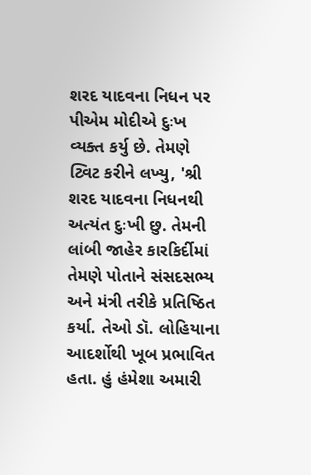શરદ યાદવના નિધન પર પીએમ મોદીએ દુઃખ વ્યક્ત કર્યુ છે. તેમણે ટ્વિટ કરીને લખ્યુ, 'શ્રી શરદ યાદવના નિધનથી અત્યંત દુઃખી છુ. તેમની લાંબી જાહેર કારકિર્દીમાં તેમણે પોતાને સંસદસભ્ય અને મંત્રી તરીકે પ્રતિષ્ઠિત કર્યા. તેઓ ડૉ. લોહિયાના આદર્શોથી ખૂબ પ્રભાવિત હતા. હું હંમેશા અમારી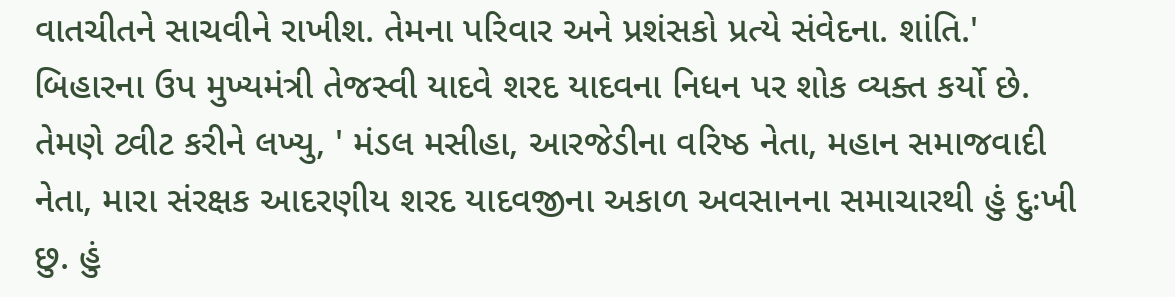વાતચીતને સાચવીને રાખીશ. તેમના પરિવાર અને પ્રશંસકો પ્રત્યે સંવેદના. શાંતિ.'
બિહારના ઉપ મુખ્યમંત્રી તેજસ્વી યાદવે શરદ યાદવના નિધન પર શોક વ્યક્ત કર્યો છે. તેમણે ટ્વીટ કરીને લખ્યુ, ' મંડલ મસીહા, આરજેડીના વરિષ્ઠ નેતા, મહાન સમાજવાદી નેતા, મારા સંરક્ષક આદરણીય શરદ યાદવજીના અકાળ અવસાનના સમાચારથી હું દુઃખી છુ. હું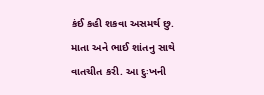કંઈ કહી શકવા અસમર્થ છુ. માતા અને ભાઈ શાંતનુ સાથે વાતચીત કરી. આ દુઃખની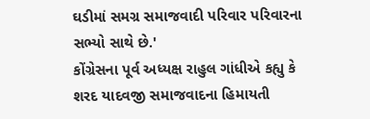ઘડીમાં સમગ્ર સમાજવાદી પરિવાર પરિવારના સભ્યો સાથે છે.'
કોંગ્રેસના પૂર્વ અધ્યક્ષ રાહુલ ગાંધીએ કહ્યુ કે શરદ યાદવજી સમાજવાદના હિમાયતી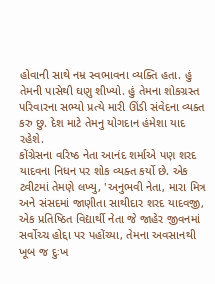હોવાની સાથે નમ્ર સ્વભાવના વ્યક્તિ હતા. હું તેમની પાસેથી ઘણુ શીખ્યો. હું તેમના શોકગ્રસ્ત પરિવારના સભ્યો પ્રત્યે મારી ઊંડી સંવેદના વ્યક્ત કરુ છુ. દેશ માટે તેમનુ યોગદાન હંમેશા યાદ રહેશે.
કોંગ્રેસના વરિષ્ઠ નેતા આનંદ શર્માએ પણ શરદ યાદવના નિધન પર શોક વ્યક્ત કર્યો છે. એક ટ્વીટમાં તેમણે લખ્યુ, 'અનુભવી નેતા, મારા મિત્ર અને સંસદમાં જાણીતા સાથીદાર શરદ યાદવજી, એક પ્રતિષ્ઠિત વિદ્યાર્થી નેતા જે જાહેર જીવનમાં સર્વોચ્ચ હોદ્દા પર પહોંચ્યા, તેમના અવસાનથી ખૂબ જ દુઃખ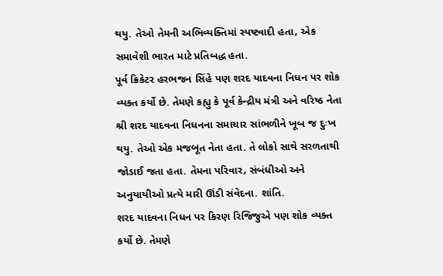થયુ. તેઓ તેમની અભિવ્યક્તિમાં સ્પષ્ટવાદી હતા, એક સમાવેશી ભારત માટે પ્રતિબદ્ધ હતા.
પૂર્વ ક્રિકેટર હરભજન સિંહે પણ શરદ યાદવના નિધન પર શોક વ્યક્ત કર્યો છે. તેમણે કહ્યુ કે પૂર્વ કેન્દ્રીય મંત્રી અને વરિષ્ઠ નેતા શ્રી શરદ યાદવના નિધનના સમાચાર સાંભળીને ખૂબ જ દુઃખ થયુ. તેઓ એક મજબૂત નેતા હતા. તે લોકો સાથે સરળતાથી જોડાઈ જતા હતા. તેમના પરિવાર, સંબંધીઓ અને અનુયાયીઓ પ્રત્યે મારી ઊંડી સંવેદના. શાંતિ.
શરદ યાદવના નિધન પર કિરણ રિજિજુએ પણ શોક વ્યક્ત કર્યો છે. તેમણે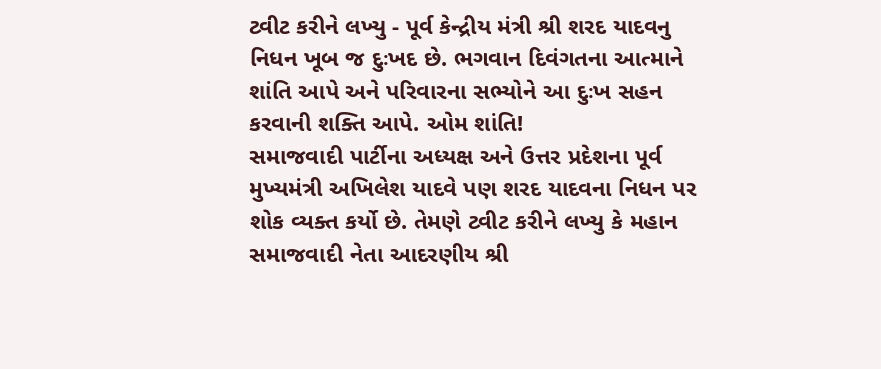ટ્વીટ કરીને લખ્યુ - પૂર્વ કેન્દ્રીય મંત્રી શ્રી શરદ યાદવનુ નિધન ખૂબ જ દુઃખદ છે. ભગવાન દિવંગતના આત્માને શાંતિ આપે અને પરિવારના સભ્યોને આ દુઃખ સહન કરવાની શક્તિ આપે. ઓમ શાંતિ!
સમાજવાદી પાર્ટીના અધ્યક્ષ અને ઉત્તર પ્રદેશના પૂર્વ મુખ્યમંત્રી અખિલેશ યાદવે પણ શરદ યાદવના નિધન પર શોક વ્યક્ત કર્યો છે. તેમણે ટ્વીટ કરીને લખ્યુ કે મહાન સમાજવાદી નેતા આદરણીય શ્રી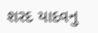શરદ યાદવનુ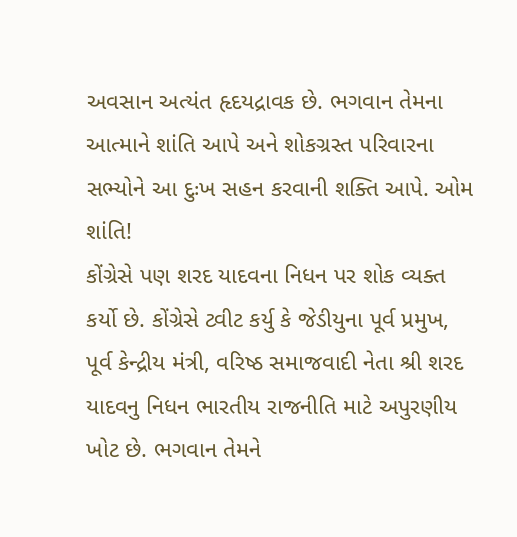અવસાન અત્યંત હૃદયદ્રાવક છે. ભગવાન તેમના આત્માને શાંતિ આપે અને શોકગ્રસ્ત પરિવારના સભ્યોને આ દુઃખ સહન કરવાની શક્તિ આપે. ઓમ શાંતિ!
કોંગ્રેસે પણ શરદ યાદવના નિધન પર શોક વ્યક્ત કર્યો છે. કોંગ્રેસે ટ્વીટ કર્યુ કે જેડીયુના પૂર્વ પ્રમુખ, પૂર્વ કેન્દ્રીય મંત્રી, વરિષ્ઠ સમાજવાદી નેતા શ્રી શરદ યાદવનુ નિધન ભારતીય રાજનીતિ માટે અપુરણીય ખોટ છે. ભગવાન તેમને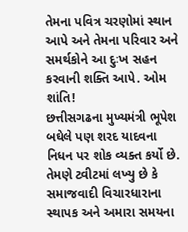તેમના પવિત્ર ચરણોમાં સ્થાન આપે અને તેમના પરિવાર અને સમર્થકોને આ દુઃખ સહન કરવાની શક્તિ આપે. ઓમ શાંતિ!
છત્તીસગઢના મુખ્યમંત્રી ભૂપેશ બઘેલે પણ શરદ યાદવના નિધન પર શોક વ્યક્ત કર્યો છે. તેમણે ટ્વીટમાં લખ્યુ છે કે સમાજવાદી વિચારધારાના સ્થાપક અને અમારા સમયના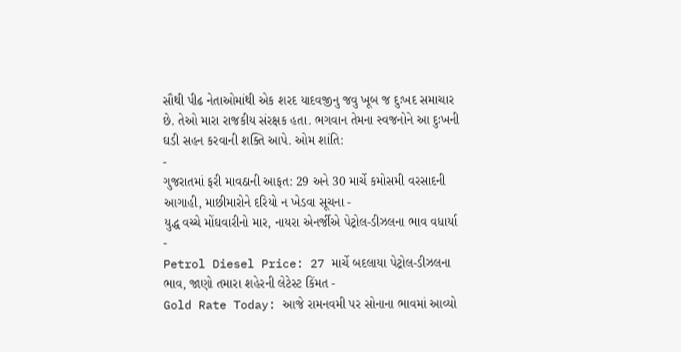સૌથી પીઢ નેતાઓમાંથી એક શરદ યાદવજીનુ જવુ ખૂબ જ દુઃખદ સમાચાર છે. તેઓ મારા રાજકીય સંરક્ષક હતા. ભગવાન તેમના સ્વજનોને આ દુઃખની ઘડી સહન કરવાની શક્તિ આપે. ઓમ શાંતિ:
-
ગુજરાતમાં ફરી માવઠાની આફત: 29 અને 30 માર્ચે કમોસમી વરસાદની આગાહી, માછીમારોને દરિયો ન ખેડવા સૂચના -
યુદ્ધ વચ્ચે મોંઘવારીનો માર, નાયરા એનર્જીએ પેટ્રોલ-ડીઝલના ભાવ વધાર્યા -
Petrol Diesel Price: 27 માર્ચે બદલાયા પેટ્રોલ-ડીઝલના ભાવ, જાણો તમારા શહેરની લેટેસ્ટ કિંમત -
Gold Rate Today: આજે રામનવમી પર સોનાના ભાવમાં આવ્યો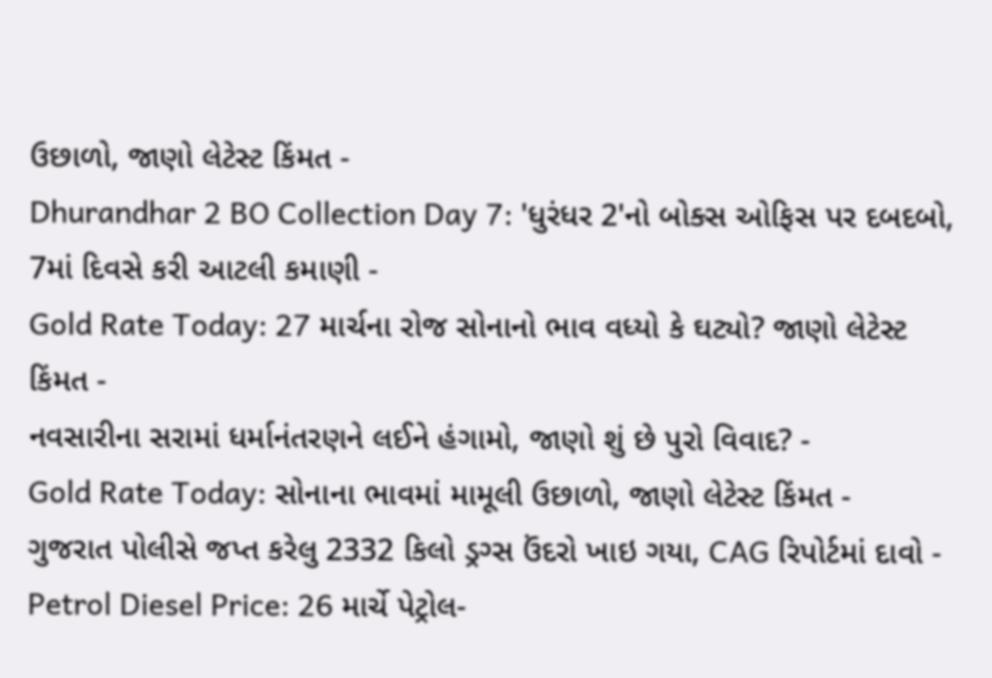ઉછાળો, જાણો લેટેસ્ટ કિંમત -
Dhurandhar 2 BO Collection Day 7: 'ધુરંધર 2'નો બોક્સ ઓફિસ પર દબદબો, 7માં દિવસે કરી આટલી કમાણી -
Gold Rate Today: 27 માર્ચના રોજ સોનાનો ભાવ વધ્યો કે ઘટ્યો? જાણો લેટેસ્ટ કિંમત -
નવસારીના સરામાં ધર્માનંતરણને લઈને હંગામો, જાણો શું છે પુરો વિવાદ? -
Gold Rate Today: સોનાના ભાવમાં મામૂલી ઉછાળો, જાણો લેટેસ્ટ કિંમત -
ગુજરાત પોલીસે જપ્ત કરેલુ 2332 કિલો ડ્રગ્સ ઉંદરો ખાઇ ગયા, CAG રિપોર્ટમાં દાવો -
Petrol Diesel Price: 26 માર્ચે પેટ્રોલ-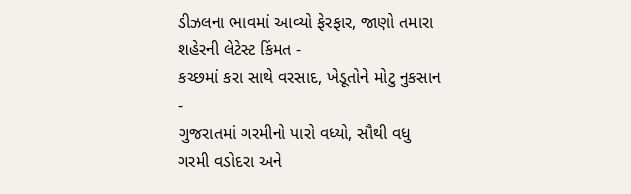ડીઝલના ભાવમાં આવ્યો ફેરફાર, જાણો તમારા શહેરની લેટેસ્ટ કિંમત -
કચ્છમાં કરા સાથે વરસાદ, ખેડૂતોને મોટુ નુકસાન -
ગુજરાતમાં ગરમીનો પારો વધ્યો, સૌથી વધુ ગરમી વડોદરા અને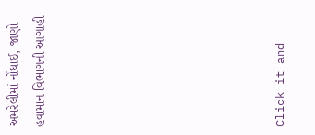અમરેલીમાં નોંધાઈ, જાણો હવામાન વિભાગની આગાહી








Click it and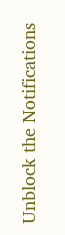Unblock the Notifications